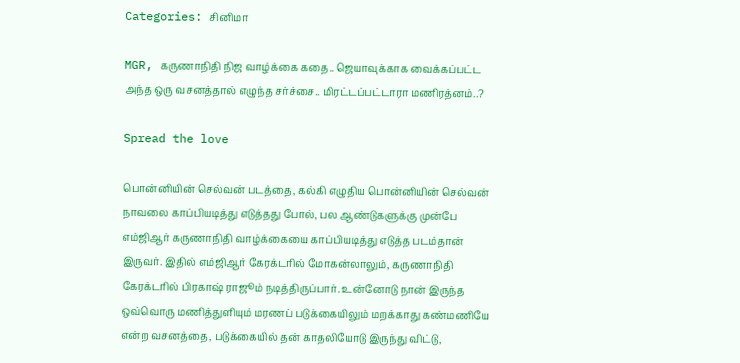Categories: சினிமா

MGR, கருணாநிதி நிஜ வாழ்க்கை கதை.. ஜெயாவுக்காக வைக்கப்பட்ட அந்த ஒரு வசனத்தால் எழுந்த சர்ச்சை.. மிரட்டப்பட்டாரா மணிரத்னம்..?

Spread the love

பொன்னியின் செல்வன் படத்தை, கல்கி எழுதிய பொன்னியின் செல்வன் நாவலை காப்பியடித்து எடுத்தது போல், பல ஆண்டுகளுக்கு முன்பே எம்ஜிஆர் கருணாநிதி வாழ்க்கையை காப்பியடித்து எடுத்த படம்தான் இருவர். இதில் எம்ஜிஆர் கேரக்டரில் மோகன்லாலும், கருணாநிதி கேரக்டரில் பிரகாஷ் ராஜூம் நடித்திருப்பார். உன்னோடு நான் இருந்த ஒவ்வொரு மணித்துளியும் மரணப் படுக்கையிலும் மறக்காது கண்மணியே என்ற வசனத்தை, படுக்கையில் தன் காதலியோடு இருந்து விட்டு,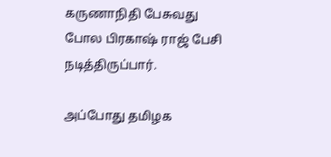கருணாநிதி பேசுவது போல பிரகாஷ் ராஜ் பேசி நடித்திருப்பார்.

அப்போது தமிழக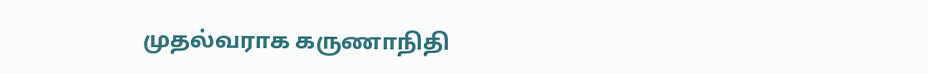முதல்வராக கருணாநிதி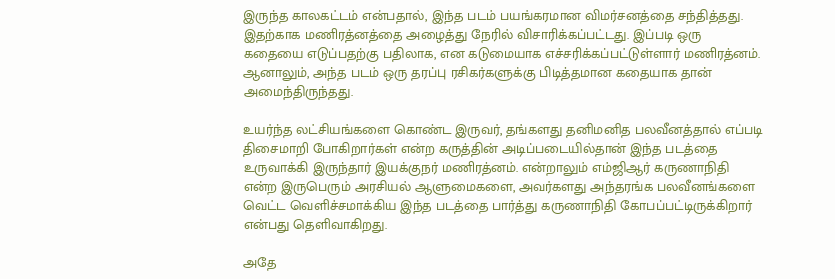இருந்த காலகட்டம் என்பதால், இந்த படம் பயங்கரமான விமர்சனத்தை சந்தித்தது. இதற்காக மணிரத்னத்தை அழைத்து நேரில் விசாரிக்கப்பட்டது. இப்படி ஒரு கதையை எடுப்பதற்கு பதிலாக, என கடுமையாக எச்சரிக்கப்பட்டுள்ளார் மணிரத்னம். ஆனாலும், அந்த படம் ஒரு தரப்பு ரசிகர்களுக்கு பிடித்தமான கதையாக தான் அமைந்திருந்தது.

உயர்ந்த லட்சியங்களை கொண்ட இருவர், தங்களது தனிமனித பலவீனத்தால் எப்படி திசைமாறி போகிறார்கள் என்ற கருத்தின் அடிப்படையில்தான் இந்த படத்தை உருவாக்கி இருந்தார் இயக்குநர் மணிரத்னம். என்றாலும் எம்ஜிஆர் கருணாநிதி என்ற இருபெரும் அரசியல் ஆளுமைகளை, அவர்களது அந்தரங்க பலவீனங்களை வெட்ட வெளிச்சமாக்கிய இந்த படத்தை பார்த்து கருணாநிதி கோபப்பட்டிருக்கிறார் என்பது தெளிவாகிறது.

அதே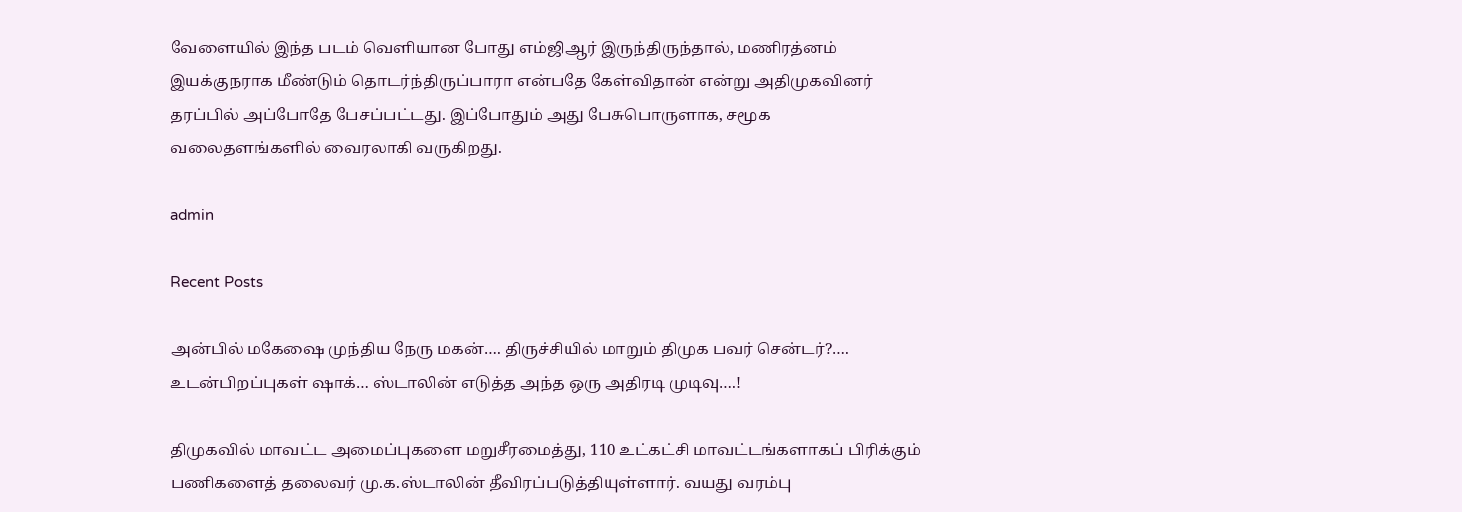வேளையில் இந்த படம் வெளியான போது எம்ஜிஆர் இருந்திருந்தால், மணிரத்னம் இயக்குநராக மீண்டும் தொடர்ந்திருப்பாரா என்பதே கேள்விதான் என்று அதிமுகவினர் தரப்பில் அப்போதே பேசப்பட்டது. இப்போதும் அது பேசுபொருளாக, சமூக வலைதளங்களில் வைரலாகி வருகிறது.

admin

Recent Posts

அன்பில் மகேஷை முந்திய நேரு மகன்…. திருச்சியில் மாறும் திமுக பவர் சென்டர்?…. உடன்பிறப்புகள் ஷாக்… ஸ்டாலின் எடுத்த அந்த ஒரு அதிரடி முடிவு….!

திமுகவில் மாவட்ட அமைப்புகளை மறுசீரமைத்து, 110 உட்கட்சி மாவட்டங்களாகப் பிரிக்கும் பணிகளைத் தலைவர் மு.க.ஸ்டாலின் தீவிரப்படுத்தியுள்ளார். வயது வரம்பு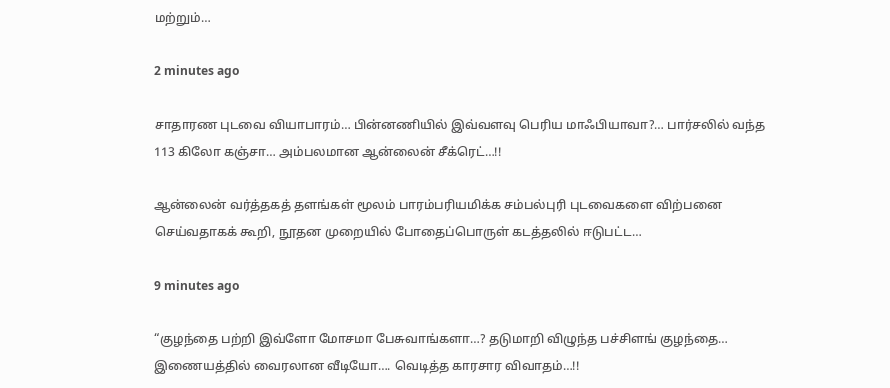மற்றும்…

2 minutes ago

சாதாரண புடவை வியாபாரம்… பின்னணியில் இவ்வளவு பெரிய மாஃபியாவா?… பார்சலில் வந்த 113 கிலோ கஞ்சா… அம்பலமான ஆன்லைன் சீக்ரெட்…!!

ஆன்லைன் வர்த்தகத் தளங்கள் மூலம் பாரம்பரியமிக்க சம்பல்புரி புடவைகளை விற்பனை செய்வதாகக் கூறி, நூதன முறையில் போதைப்பொருள் கடத்தலில் ஈடுபட்ட…

9 minutes ago

“குழந்தை பற்றி இவ்ளோ மோசமா பேசுவாங்களா…? தடுமாறி விழுந்த பச்சிளங் குழந்தை… இணையத்தில் வைரலான வீடியோ…. வெடித்த காரசார விவாதம்…!!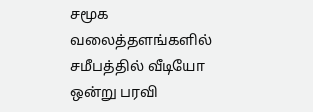சமூக வலைத்தளங்களில் சமீபத்தில் வீடியோ ஒன்று பரவி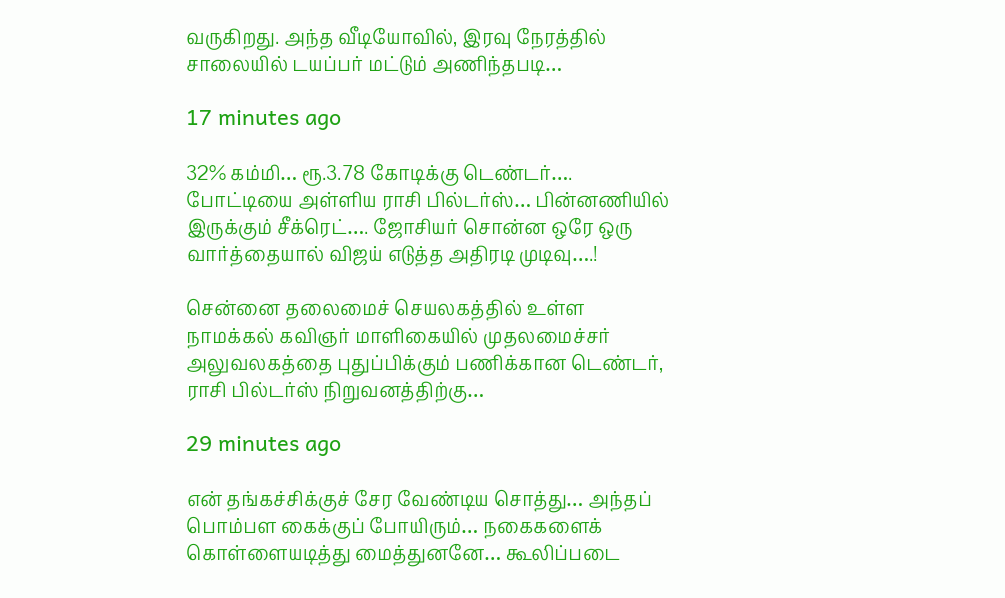வருகிறது. அந்த வீடியோவில், இரவு நேரத்தில் சாலையில் டயப்பர் மட்டும் அணிந்தபடி…

17 minutes ago

32% கம்மி… ரூ.3.78 கோடிக்கு டெண்டர்…. போட்டியை அள்ளிய ராசி பில்டர்ஸ்… பின்னணியில் இருக்கும் சீக்ரெட்…. ஜோசியர் சொன்ன ஒரே ஒரு வார்த்தையால் விஜய் எடுத்த அதிரடி முடிவு….!

சென்னை தலைமைச் செயலகத்தில் உள்ள நாமக்கல் கவிஞர் மாளிகையில் முதலமைச்சர் அலுவலகத்தை புதுப்பிக்கும் பணிக்கான டெண்டர், ராசி பில்டர்ஸ் நிறுவனத்திற்கு…

29 minutes ago

என் தங்கச்சிக்குச் சேர வேண்டிய சொத்து… அந்தப் பொம்பள கைக்குப் போயிரும்… நகைகளைக் கொள்ளையடித்து மைத்துனனே… கூலிப்படை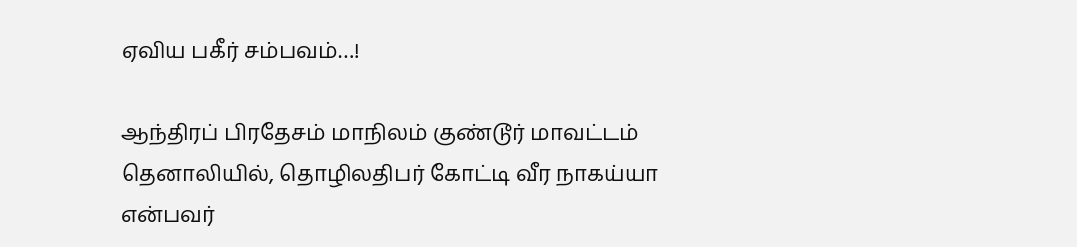ஏவிய பகீர் சம்பவம்…!

ஆந்திரப் பிரதேசம் மாநிலம் குண்டூர் மாவட்டம் தெனாலியில், தொழிலதிபர் கோட்டி வீர நாகய்யா என்பவர்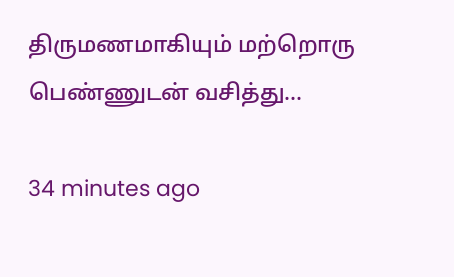திருமணமாகியும் மற்றொரு பெண்ணுடன் வசித்து…

34 minutes ago